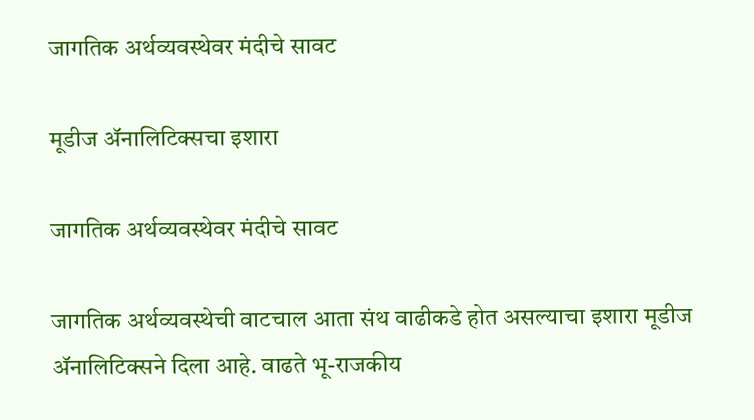जागतिक अर्थव्यवस्थेवर मंदीचे सावट

मूडीज अ‍ॅनालिटिक्सचा इशारा

जागतिक अर्थव्यवस्थेवर मंदीचे सावट

जागतिक अर्थव्यवस्थेची वाटचाल आता संथ वाढीकडे होत असल्याचा इशारा मूडीज ॲनालिटिक्सने दिला आहे. वाढते भू-राजकीय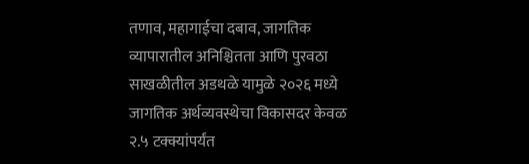तणाव, महागाईचा दबाव, जागतिक व्यापारातील अनिश्चितता आणि पुरवठा साखळीतील अडथळे यामुळे २०२६ मध्ये जागतिक अर्थव्यवस्थेचा विकासदर केवळ २.५ टक्क्यांपर्यंत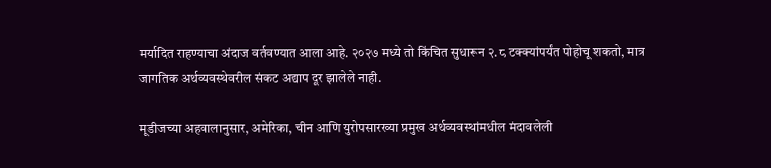मर्यादित राहण्याचा अंदाज वर्तवण्यात आला आहे. २०२७ मध्ये तो किंचित सुधारून २.८ टक्क्यांपर्यंत पोहोचू शकतो, मात्र जागतिक अर्थव्यवस्थेवरील संकट अद्याप दूर झालेले नाही.

मूडीजच्या अहवालानुसार, अमेरिका, चीन आणि युरोपसारख्या प्रमुख अर्थव्यवस्थांमधील मंदावलेली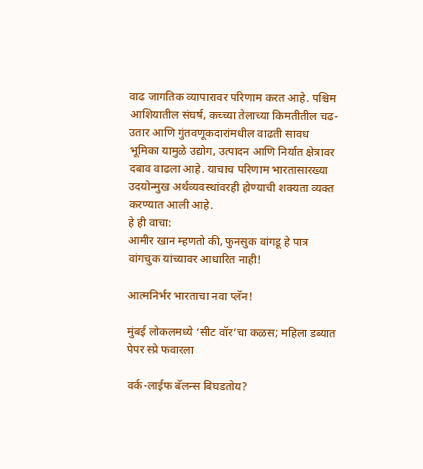वाढ जागतिक व्यापारावर परिणाम करत आहे. पश्चिम आशियातील संघर्ष, कच्च्या तेलाच्या किमतीतील चढ-उतार आणि गुंतवणूकदारांमधील वाढती सावध भूमिका यामुळे उद्योग, उत्पादन आणि निर्यात क्षेत्रावर दबाव वाढला आहे. याचाच परिणाम भारतासारख्या उदयोन्मुख अर्थव्यवस्थांवरही होण्याची शक्यता व्यक्त करण्यात आली आहे.
हे ही वाचा:
आमीर खान म्हणतो की, फुनसुक वांगडू हे पात्र वांगचुक यांच्यावर आधारित नाही!

आत्मनिर्भर भारताचा नवा प्लॅन!

मुंबई लोकलमध्ये ‘सीट वॉर’चा कळस; महिला डब्यात पेपर स्प्रे फवारला

वर्क-लाईफ बॅलन्स बिघडतोय?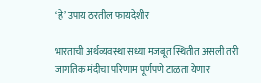‘हे’ उपाय ठरतील फायदेशीर

भारताची अर्थव्यवस्था सध्या मजबूत स्थितीत असली तरी जागतिक मंदीचा परिणाम पूर्णपणे टाळता येणार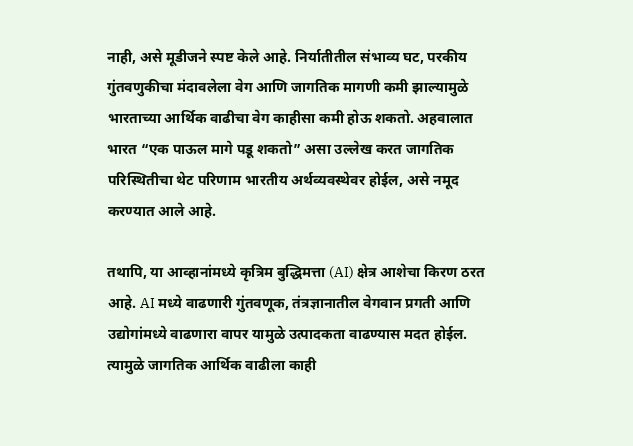नाही, असे मूडीजने स्पष्ट केले आहे. निर्यातीतील संभाव्य घट, परकीय गुंतवणुकीचा मंदावलेला वेग आणि जागतिक मागणी कमी झाल्यामुळे भारताच्या आर्थिक वाढीचा वेग काहीसा कमी होऊ शकतो. अहवालात भारत “एक पाऊल मागे पडू शकतो” असा उल्लेख करत जागतिक परिस्थितीचा थेट परिणाम भारतीय अर्थव्यवस्थेवर होईल, असे नमूद करण्यात आले आहे.

तथापि, या आव्हानांमध्ये कृत्रिम बुद्धिमत्ता (AI) क्षेत्र आशेचा किरण ठरत आहे. AI मध्ये वाढणारी गुंतवणूक, तंत्रज्ञानातील वेगवान प्रगती आणि उद्योगांमध्ये वाढणारा वापर यामुळे उत्पादकता वाढण्यास मदत होईल. त्यामुळे जागतिक आर्थिक वाढीला काही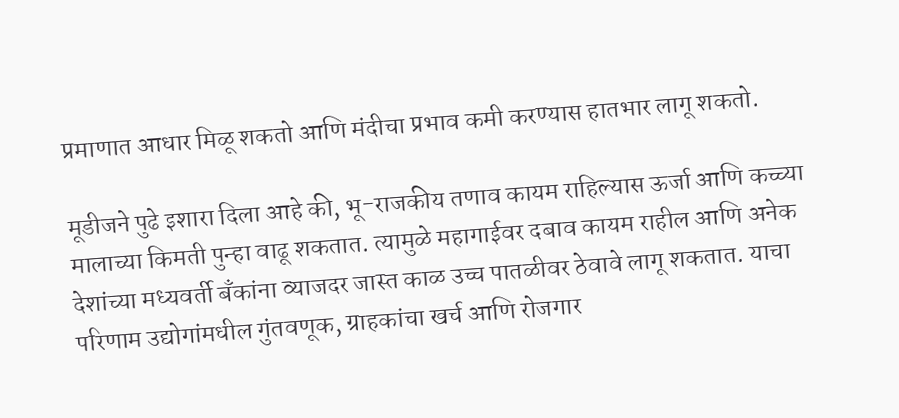प्रमाणात आधार मिळू शकतो आणि मंदीचा प्रभाव कमी करण्यास हातभार लागू शकतो.

मूडीजने पुढे इशारा दिला आहे की, भू-राजकीय तणाव कायम राहिल्यास ऊर्जा आणि कच्च्या मालाच्या किमती पुन्हा वाढू शकतात. त्यामुळे महागाईवर दबाव कायम राहील आणि अनेक देशांच्या मध्यवर्ती बँकांना व्याजदर जास्त काळ उच्च पातळीवर ठेवावे लागू शकतात. याचा परिणाम उद्योगांमधील गुंतवणूक, ग्राहकांचा खर्च आणि रोजगार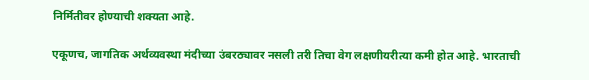निर्मितीवर होण्याची शक्यता आहे.

एकूणच, जागतिक अर्थव्यवस्था मंदीच्या उंबरठ्यावर नसली तरी तिचा वेग लक्षणीयरीत्या कमी होत आहे. भारताची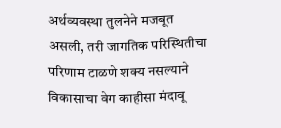अर्थव्यवस्था तुलनेने मजबूत असली, तरी जागतिक परिस्थितीचा परिणाम टाळणे शक्य नसल्याने विकासाचा वेग काहीसा मंदावू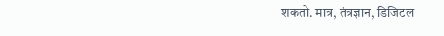शकतो. मात्र, तंत्रज्ञान, डिजिटल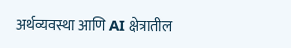अर्थव्यवस्था आणि AI क्षेत्रातील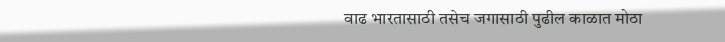वाढ भारतासाठी तसेच जगासाठी पुढील काळात मोठा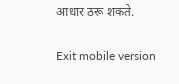आधार ठरू शकते.

Exit mobile version